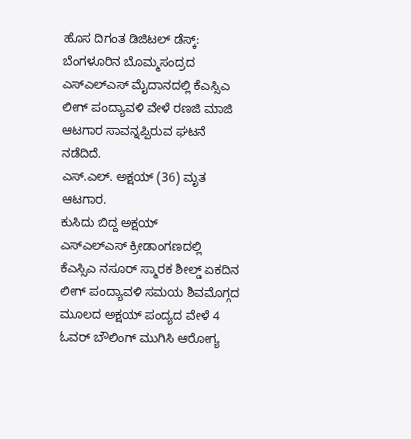ಹೊಸ ದಿಗಂತ ಡಿಜಿಟಲ್ ಡೆಸ್ಕ್:
ಬೆಂಗಳೂರಿನ ಬೊಮ್ಮಸಂದ್ರದ ಎಸ್ಎಲ್ಎಸ್ ಮೈದಾನದಲ್ಲಿ ಕೆಎಸ್ಸಿಎ ಲೀಗ್ ಪಂದ್ಯಾವಳಿ ವೇಳೆ ರಣಜಿ ಮಾಜಿ ಆಟಗಾರ ಸಾವನ್ನಪ್ಪಿರುವ ಘಟನೆ ನಡೆದಿದೆ.
ಎಸ್.ಎಲ್. ಅಕ್ಷಯ್ (36) ಮೃತ ಆಟಗಾರ.
ಕುಸಿದು ಬಿದ್ದ ಅಕ್ಷಯ್
ಎಸ್ಎಲ್ಎಸ್ ಕ್ರೀಡಾಂಗಣದಲ್ಲಿ ಕೆಎಸ್ಸಿಎ ನಸೂರ್ ಸ್ಮಾರಕ ಶೀಲ್ಡ್ ಏಕದಿನ ಲೀಗ್ ಪಂದ್ಯಾವಳಿ ಸಮಯ ಶಿವಮೊಗ್ಗದ ಮೂಲದ ಅಕ್ಷಯ್ ಪಂದ್ಯದ ವೇಳೆ 4 ಓವರ್ ಬೌಲಿಂಗ್ ಮುಗಿಸಿ ಆರೋಗ್ಯ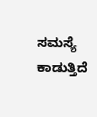ಸಮಸ್ಯೆ ಕಾಡುತ್ತಿದೆ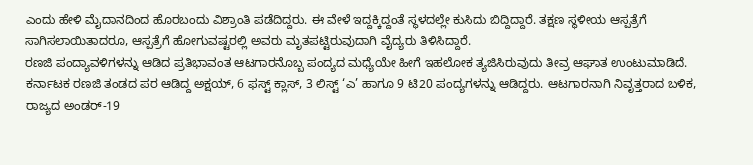ಎಂದು ಹೇಳಿ ಮೈದಾನದಿಂದ ಹೊರಬಂದು ವಿಶ್ರಾಂತಿ ಪಡೆದಿದ್ದರು. ಈ ವೇಳೆ ಇದ್ದಕ್ಕಿದ್ದಂತೆ ಸ್ಥಳದಲ್ಲೇ ಕುಸಿದು ಬಿದ್ದಿದ್ದಾರೆ. ತಕ್ಷಣ ಸ್ಥಳೀಯ ಆಸ್ಪತ್ರೆಗೆ ಸಾಗಿಸಲಾಯಿತಾದರೂ, ಆಸ್ಪತ್ರೆಗೆ ಹೋಗುವಷ್ಟರಲ್ಲಿ ಅವರು ಮೃತಪಟ್ಟಿರುವುದಾಗಿ ವೈದ್ಯರು ತಿಳಿಸಿದ್ದಾರೆ.
ರಣಜಿ ಪಂದ್ಯಾವಳಿಗಳನ್ನು ಆಡಿದ ಪ್ರತಿಭಾವಂತ ಆಟಗಾರನೊಬ್ಬ ಪಂದ್ಯದ ಮಧ್ಯೆಯೇ ಹೀಗೆ ಇಹಲೋಕ ತ್ಯಜಿಸಿರುವುದು ತೀವ್ರ ಆಘಾತ ಉಂಟುಮಾಡಿದೆ.
ಕರ್ನಾಟಕ ರಣಜಿ ತಂಡದ ಪರ ಆಡಿದ್ದ ಅಕ್ಷಯ್, 6 ಫಸ್ಟ್ ಕ್ಲಾಸ್, 3 ಲಿಸ್ಟ್ ‘ಎ’ ಹಾಗೂ 9 ಟಿ20 ಪಂದ್ಯಗಳನ್ನು ಆಡಿದ್ದರು. ಆಟಗಾರನಾಗಿ ನಿವೃತ್ತರಾದ ಬಳಿಕ, ರಾಜ್ಯದ ಅಂಡರ್-19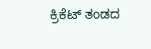ಕ್ರಿಕೆಟ್ ತಂಡದ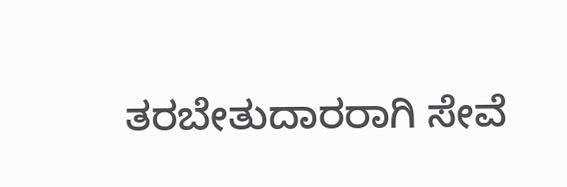ತರಬೇತುದಾರರಾಗಿ ಸೇವೆ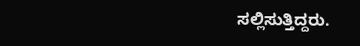ಸಲ್ಲಿಸುತ್ತಿದ್ದರು.